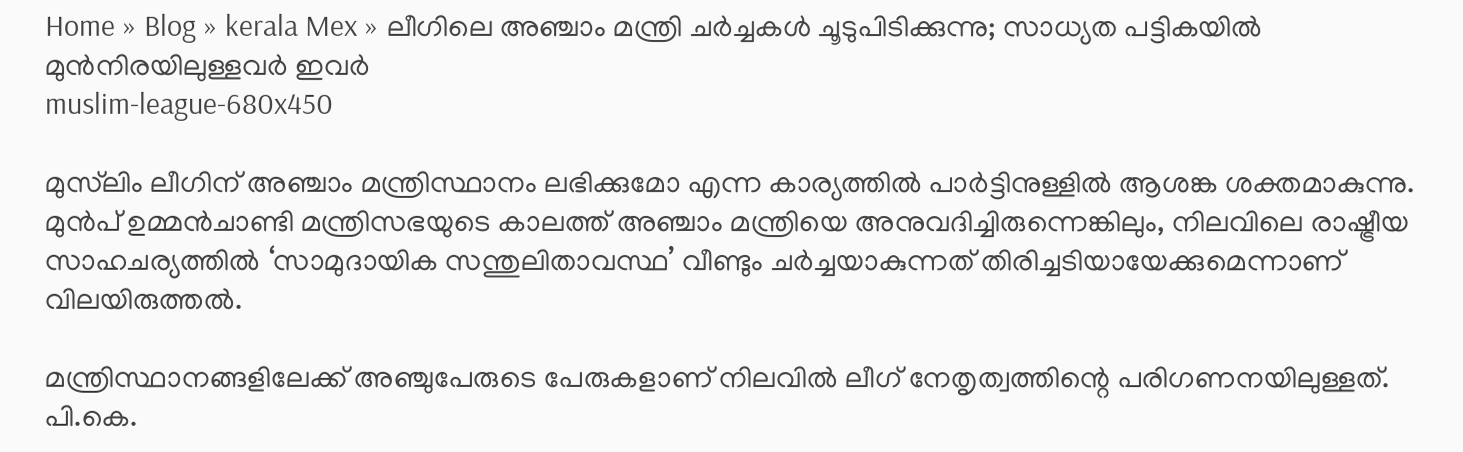Home » Blog » kerala Mex » ലീഗിലെ അഞ്ചാം മന്ത്രി ചർച്ചകൾ ചൂടുപിടിക്കുന്നു; സാധ്യത പട്ടികയിൽ മുൻനിരയിലുള്ളവർ ഇവർ
muslim-league-680x450

മുസ്‌ലിം ലീഗിന് അഞ്ചാം മന്ത്രിസ്ഥാനം ലഭിക്കുമോ എന്ന കാര്യത്തിൽ പാർട്ടിനുള്ളിൽ ആശങ്ക ശക്തമാകുന്നു. മുൻപ് ഉമ്മൻചാണ്ടി മന്ത്രിസഭയുടെ കാലത്ത് അഞ്ചാം മന്ത്രിയെ അനുവദിച്ചിരുന്നെങ്കിലും, നിലവിലെ രാഷ്ട്രീയ സാഹചര്യത്തിൽ ‘സാമുദായിക സന്തുലിതാവസ്ഥ’ വീണ്ടും ചർച്ചയാകുന്നത് തിരിച്ചടിയായേക്കുമെന്നാണ് വിലയിരുത്തൽ.

മന്ത്രിസ്ഥാനങ്ങളിലേക്ക് അഞ്ചുപേരുടെ പേരുകളാണ് നിലവിൽ ലീഗ് നേതൃത്വത്തിന്റെ പരിഗണനയിലുള്ളത്. പി.കെ.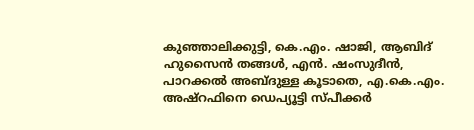കുഞ്ഞാലിക്കുട്ടി, കെ.എം. ഷാജി, ആബിദ് ഹുസൈൻ തങ്ങൾ, എൻ. ഷംസുദീൻ, പാറക്കൽ അബ്ദുള്ള കൂടാതെ, എ.കെ.എം. അഷ്‌റഫിനെ ഡെപ്യൂട്ടി സ്പീക്കർ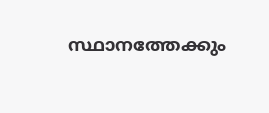സ്ഥാനത്തേക്കും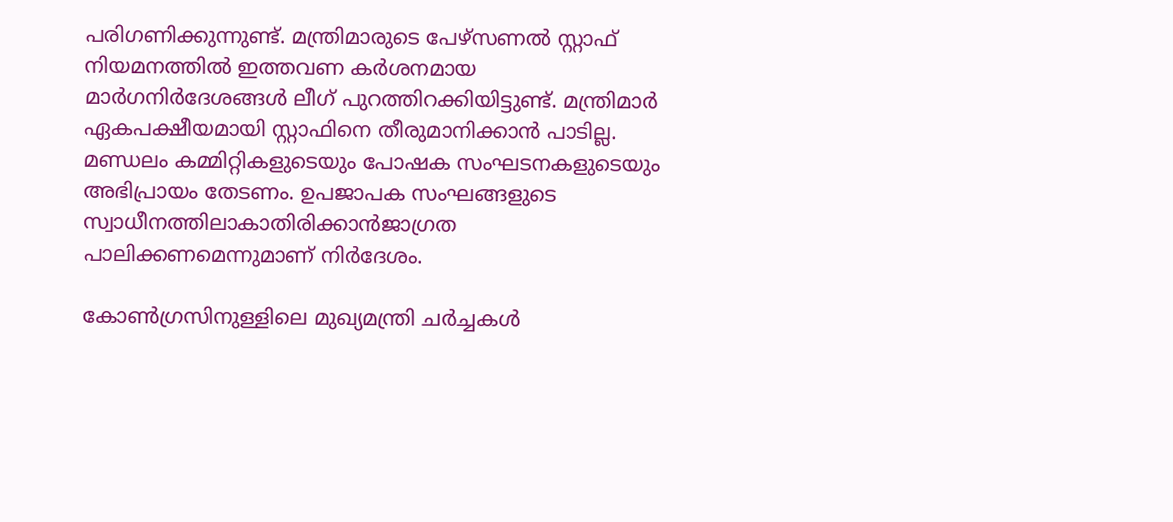പരിഗണിക്കുന്നുണ്ട്. മന്ത്രിമാരുടെ പേഴ്‌സണൽ സ്റ്റാഫ് നിയമനത്തിൽ ഇത്തവണ കർശനമായ മാർഗനിർദേശങ്ങൾ ലീഗ് പുറത്തിറക്കിയിട്ടുണ്ട്. മന്ത്രിമാർ ഏകപക്ഷീയമായി സ്റ്റാഫിനെ തീരുമാനിക്കാൻ പാടില്ല. മണ്ഡലം കമ്മിറ്റികളുടെയും പോഷക സംഘടനകളുടെയും അഭിപ്രായം തേടണം. ഉപജാപക സംഘങ്ങളുടെ സ്വാധീനത്തിലാകാതിരിക്കാൻജാഗ്രത പാലിക്കണമെന്നുമാണ് നിര്‍ദേശം.

കോൺഗ്രസിനുള്ളിലെ മുഖ്യമന്ത്രി ചർച്ചകൾ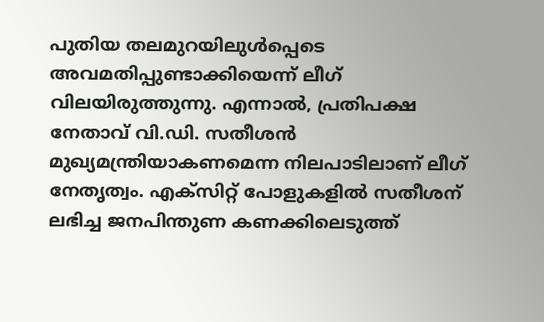പുതിയ തലമുറയിലുള്‍പ്പെടെ അവമതിപ്പുണ്ടാക്കിയെന്ന് ലീഗ് വിലയിരുത്തുന്നു. എന്നാൽ, പ്രതിപക്ഷ നേതാവ് വി.ഡി. സതീശൻ മുഖ്യമന്ത്രിയാകണമെന്ന നിലപാടിലാണ് ലീഗ് നേതൃത്വം. എക്സിറ്റ് പോളുകളിൽ സതീശന് ലഭിച്ച ജനപിന്തുണ കണക്കിലെടുത്ത്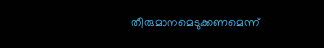തീരുമാനമെടുക്കണമെന്ന്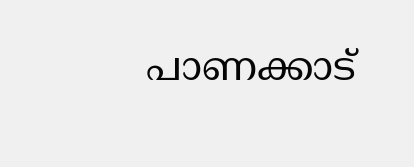പാണക്കാട്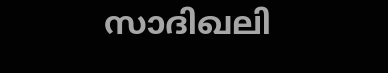സാദിഖലി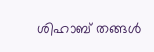ശിഹാബ് തങ്ങൾ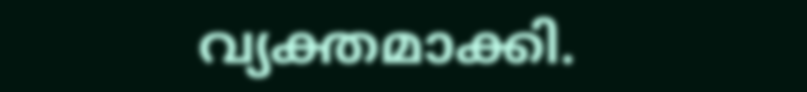വ്യക്തമാക്കി.